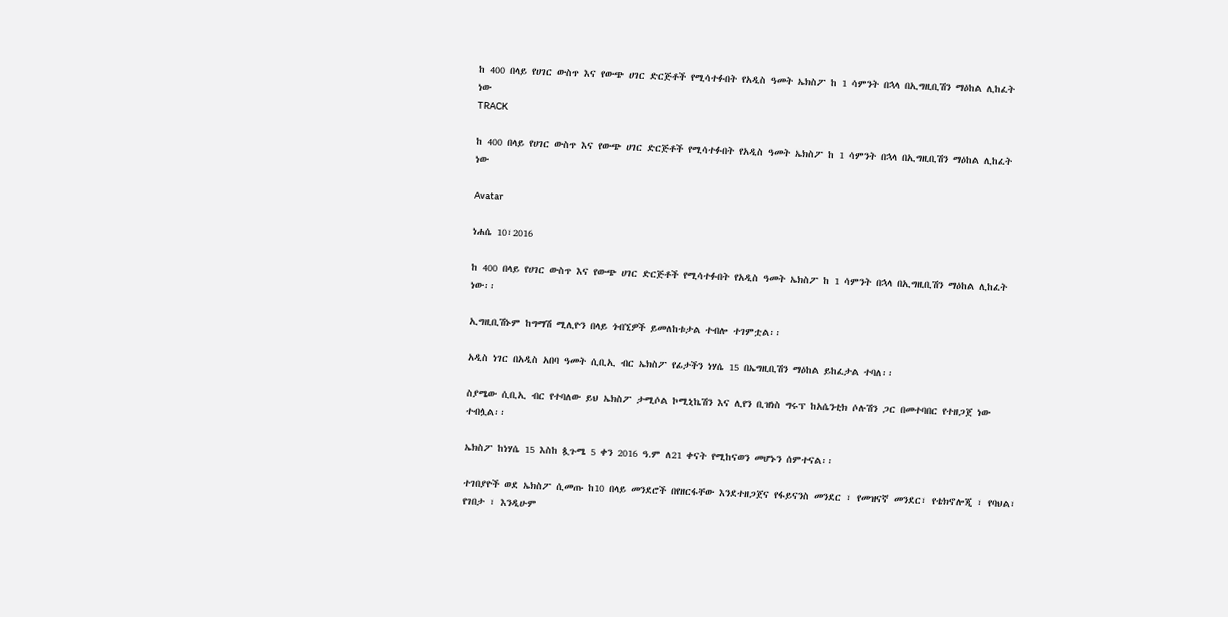ከ 400 በላይ የሀገር ውስጥ እና የውጭ ሀገር ድርጅቶች የሚሳተፉበት የአዲስ ዓመት ኤክስፖ ከ 1 ሳምንት በኋላ በኢግዚቢሽን ማዕከል ሊከፈት ነው
TRACK

ከ 400 በላይ የሀገር ውስጥ እና የውጭ ሀገር ድርጅቶች የሚሳተፉበት የአዲስ ዓመት ኤክስፖ ከ 1 ሳምንት በኋላ በኢግዚቢሽን ማዕከል ሊከፈት ነው

Avatar

ነሐሴ 10፣2016

ከ 400 በላይ የሀገር ውስጥ እና የውጭ ሀገር ድርጅቶች የሚሳተፉበት የአዲስ ዓመት ኤክስፖ ከ 1 ሳምንት በኋላ በኢግዚቢሽን ማዕከል ሊከፈት ነው፡፡

ኢግዚቢሽኑም ከግማሽ ሚሊዮን በላይ ጎብኚዎች ይመለከቱታል ተብሎ ተገምቷል፡፡

አዲስ ነገር በአዲስ አበባ ዓመት ሲቢኢ ብር ኤክስፖ የፊታችን ነሃሴ 15 በኤግዚቢሽን ማዕከል ይከፈታል ተባለ፡፡

ስያሜው ሲቢኢ ብር የተባለው ይህ ኤክስፖ ታሚሶል ኮሚኒኬሽን እና ሊየን ቢዝነስ ግሩፕ ከአሴንቲክ ሶሉሽን ጋር በመተባበር የተዘጋጀ ነው ተብሏል፡፡

ኤክስፖ ከነሃሴ 15 እስከ ጷጉሜ 5 ቀን 2016 ዓ.ም ለ21 ቀናት የሚከናወን መሆኑን ሰምተናል፡፡

ተገበያዮች ወደ ኤክስፖ ሲመጡ ከ10 በላይ መንደሮች በየዘርፋቸው እንደተዘጋጀና የፋይናንስ መንደር ፣ የመዝናኛ መንደር፣ የቴክኖሎጂ ፣ የባህል፣ የገበታ ፣ እንዲሁም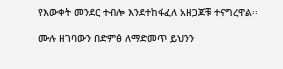የእውቀት መንደር ተብሎ እንደተከፋፈለ አዘጋጆቹ ተናግረዋል፡፡

ሙሉ ዘገባውን በድምፅ ለማድመጥ ይህንን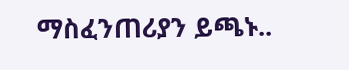ማስፈንጠሪያን ይጫኑ..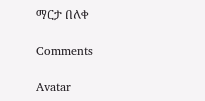ማርታ በለቀ

Comments

Avatar